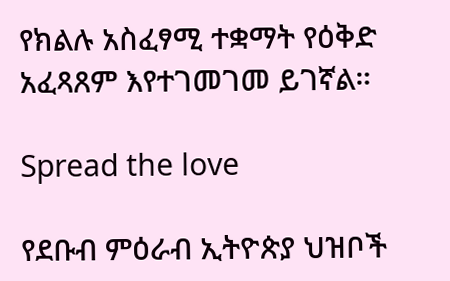የክልሉ አስፈፃሚ ተቋማት የዕቅድ አፈጻጸም እየተገመገመ ይገኛል።

Spread the love

የደቡብ ምዕራብ ኢትዮጵያ ህዝቦች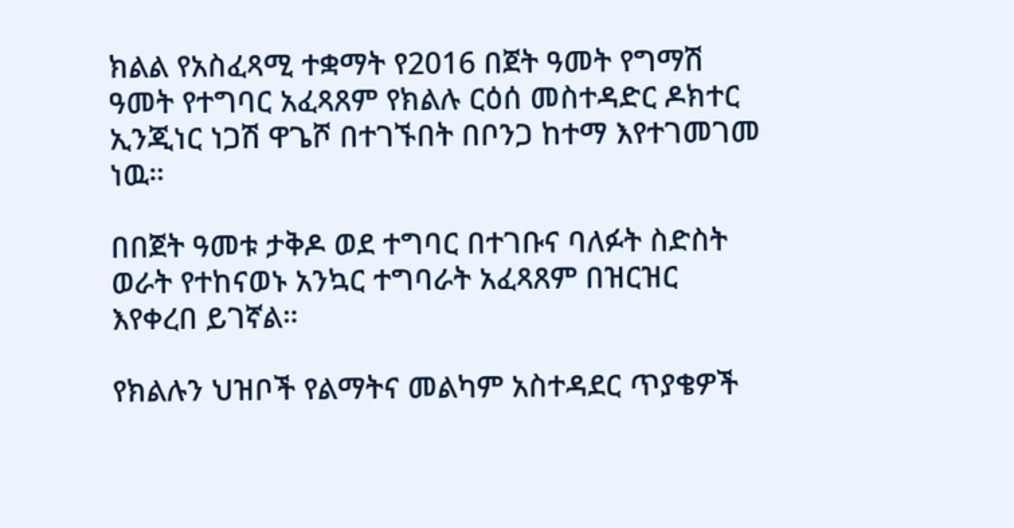ክልል የአስፈጻሚ ተቋማት የ2016 በጀት ዓመት የግማሽ ዓመት የተግባር አፈጻጸም የክልሉ ርዕሰ መስተዳድር ዶክተር ኢንጂነር ነጋሽ ዋጌሾ በተገኙበት በቦንጋ ከተማ እየተገመገመ ነዉ።

በበጀት ዓመቱ ታቅዶ ወደ ተግባር በተገቡና ባለፉት ስድስት ወራት የተከናወኑ አንኳር ተግባራት አፈጻጸም በዝርዝር እየቀረበ ይገኛል።

የክልሉን ህዝቦች የልማትና መልካም አስተዳደር ጥያቄዎች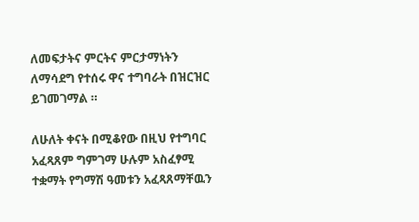ለመፍታትና ምርትና ምርታማነትን ለማሳደግ የተሰሩ ዋና ተግባራት በዝርዝር ይገመገማል ።

ለሁለት ቀናት በሚቆየው በዚህ የተግባር አፈጻጸም ግምገማ ሁሉም አስፈፃሚ ተቋማት የግማሽ ዓመቱን አፈጻጸማቸዉን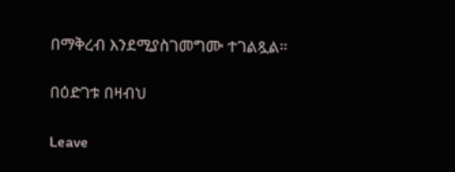በማቅረብ እንደሚያስገመግሙ ተገልጿል።

በዕድገቱ በዛብህ

Leave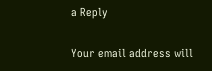a Reply

Your email address will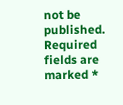not be published. Required fields are marked *